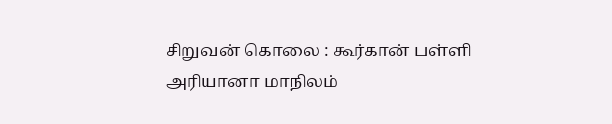சிறுவன் கொலை : கூர்கான் பள்ளி
அரியானா மாநிலம்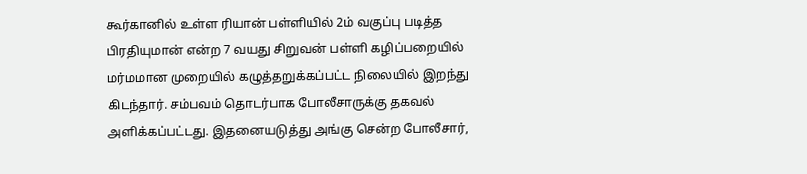கூர்கானில் உள்ள ரியான் பள்ளியில் 2ம் வகுப்பு படித்த
பிரதியுமான் என்ற 7 வயது சிறுவன் பள்ளி கழிப்பறையில் மர்மமான முறையில் கழுத்தறுக்கப்பட்ட நிலையில் இறந்து கிடந்தார். சம்பவம் தொடர்பாக போலீசாருக்கு தகவல் அளிக்கப்பட்டது. இதனையடுத்து அங்கு சென்ற போலீசார்,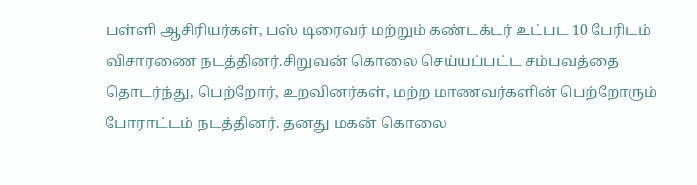பள்ளி ஆசிரியர்கள், பஸ் டிரைவர் மற்றும் கண்டக்டர் உட்பட 10 பேரிடம் விசாரணை நடத்தினர்.சிறுவன் கொலை செய்யப்பட்ட சம்பவத்தை தொடர்ந்து, பெற்றோர், உறவினர்கள், மற்ற மாணவர்களின் பெற்றோரும் போராட்டம் நடத்தினர். தனது மகன் கொலை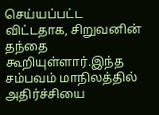செய்யப்பட்ட விட்டதாக, சிறுவனின் தந்தை கூறியுள்ளார்.இந்த சம்பவம் மாநிலத்தில் அதிர்ச்சியை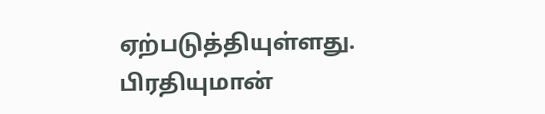ஏற்படுத்தியுள்ளது.
பிரதியுமான்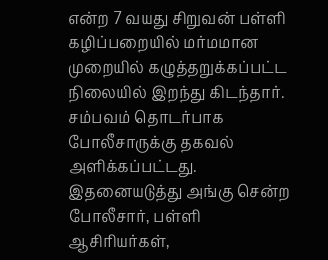என்ற 7 வயது சிறுவன் பள்ளி கழிப்பறையில் மர்மமான முறையில் கழுத்தறுக்கப்பட்ட நிலையில் இறந்து கிடந்தார். சம்பவம் தொடர்பாக போலீசாருக்கு தகவல் அளிக்கப்பட்டது. இதனையடுத்து அங்கு சென்ற போலீசார், பள்ளி ஆசிரியர்கள்,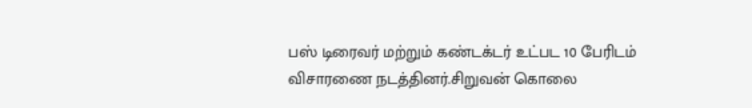பஸ் டிரைவர் மற்றும் கண்டக்டர் உட்பட 10 பேரிடம் விசாரணை நடத்தினர்.சிறுவன் கொலை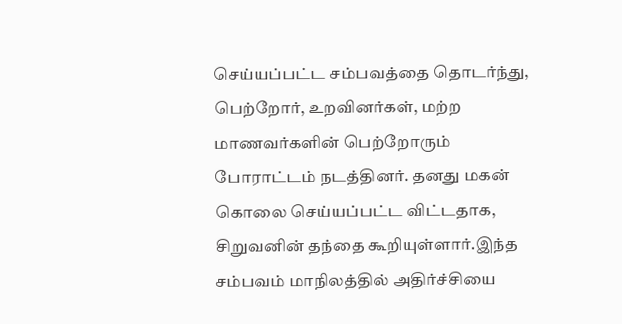செய்யப்பட்ட சம்பவத்தை தொடர்ந்து, பெற்றோர், உறவினர்கள், மற்ற மாணவர்களின் பெற்றோரும் போராட்டம் நடத்தினர். தனது மகன் கொலை செய்யப்பட்ட விட்டதாக, சிறுவனின் தந்தை கூறியுள்ளார்.இந்த சம்பவம் மாநிலத்தில் அதிர்ச்சியை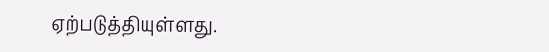ஏற்படுத்தியுள்ளது.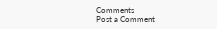Comments
Post a Comment